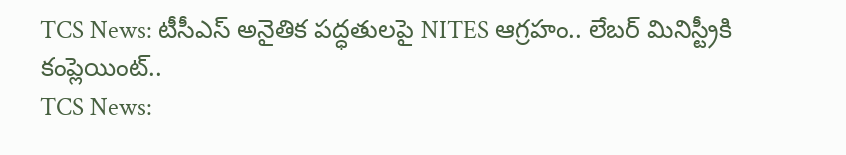TCS News: టీసీఎస్ అనైతిక పద్ధతులపై NITES ఆగ్రహం.. లేబర్ మినిస్ట్రీకి కంప్లెయింట్..
TCS News: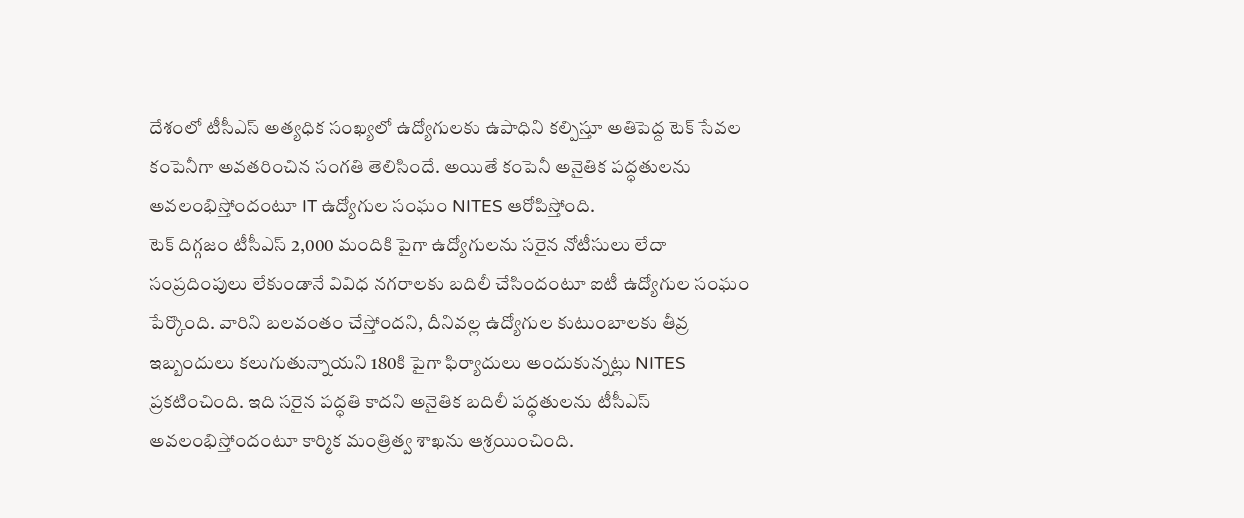దేశంలో టీసీఎస్ అత్యధిక సంఖ్యలో ఉద్యోగులకు ఉపాధిని కల్పిస్తూ అతిపెద్ద టెక్ సేవల కంపెనీగా అవతరించిన సంగతి తెలిసిందే. అయితే కంపెనీ అనైతిక పద్ధతులను అవలంభిస్తోందంటూ IT ఉద్యోగుల సంఘం NITES ఆరోపిస్తోంది.
టెక్ దిగ్గజం టీసీఎస్ 2,000 మందికి పైగా ఉద్యోగులను సరైన నోటీసులు లేదా సంప్రదింపులు లేకుండానే వివిధ నగరాలకు బదిలీ చేసిందంటూ ఐటీ ఉద్యోగుల సంఘం పేర్కొంది. వారిని బలవంతం చేస్తోందని, దీనివల్ల ఉద్యోగుల కుటుంబాలకు తీవ్ర ఇబ్బందులు కలుగుతున్నాయని 180కి పైగా ఫిర్యాదులు అందుకున్నట్లు NITES ప్రకటించింది. ఇది సరైన పద్ధతి కాదని అనైతిక బదిలీ పద్ధతులను టీసీఎస్ అవలంభిస్తోందంటూ కార్మిక మంత్రిత్వ శాఖను ఆశ్రయించింది.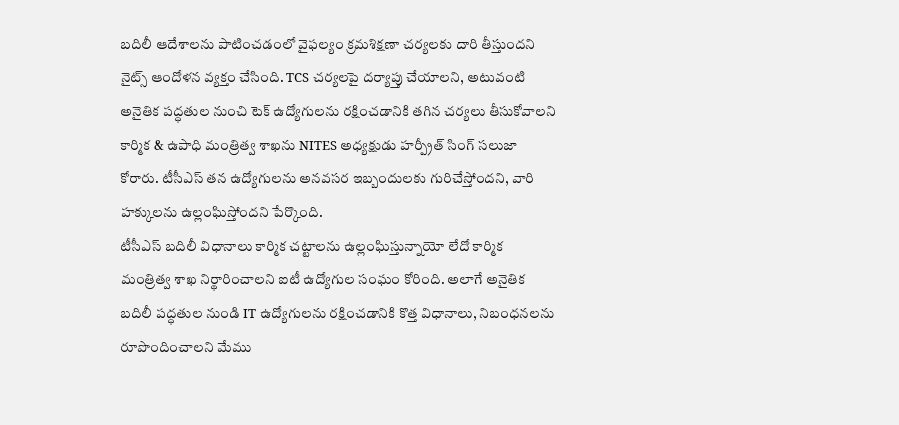బదిలీ ఆదేశాలను పాటించడంలో వైఫల్యం క్రమశిక్షణా చర్యలకు దారి తీస్తుందని నైట్స్ ఆందోళన వ్యక్తం చేసింది. TCS చర్యలపై దర్యాప్తు చేయాలని, అటువంటి అనైతిక పద్ధతుల నుంచి టెక్ ఉద్యోగులను రక్షించడానికి తగిన చర్యలు తీసుకోవాలని కార్మిక & ఉపాధి మంత్రిత్వ శాఖను NITES అధ్యక్షుడు హర్ప్రీత్ సింగ్ సలుజా కోరారు. టీసీఎస్ తన ఉద్యోగులను అనవసర ఇబ్బందులకు గురిచేస్తోందని, వారి హక్కులను ఉల్లంఘిస్తోందని పేర్కొంది.
టీసీఎస్ బదిలీ విధానాలు కార్మిక చట్టాలను ఉల్లంఘిస్తున్నాయో లేదో కార్మిక మంత్రిత్వ శాఖ నిర్థారించాలని ఐటీ ఉద్యోగుల సంఘం కోరింది. అలాగే అనైతిక బదిలీ పద్ధతుల నుండి IT ఉద్యోగులను రక్షించడానికి కొత్త విధానాలు, నిబంధనలను రూపొందించాలని మేము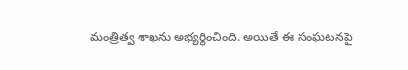మంత్రిత్వ శాఖను అభ్యర్థించింది. అయితే ఈ సంఘటనపై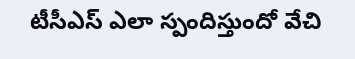టీసీఎస్ ఎలా స్పందిస్తుందో వేచి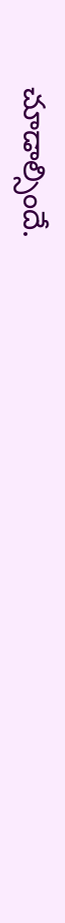చూడాల్సిందే.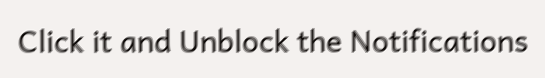Click it and Unblock the Notifications